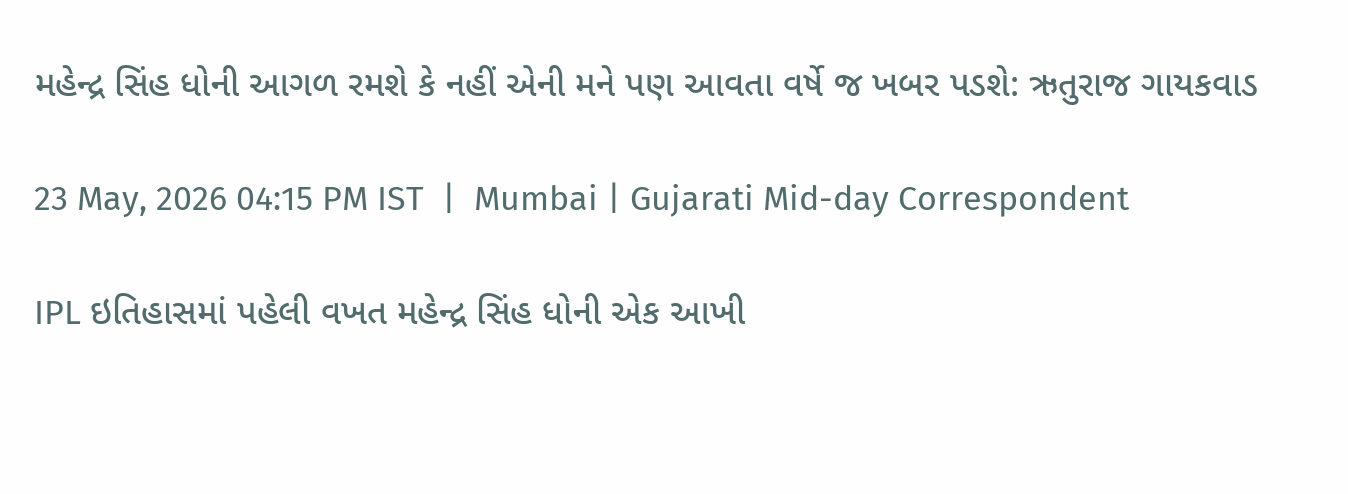મહેન્દ્ર સિંહ ધોની આગળ રમશે કે નહીં એની મને પણ આવતા વર્ષે જ ખબર પડશે: ઋતુરાજ ગાયકવાડ

23 May, 2026 04:15 PM IST  |  Mumbai | Gujarati Mid-day Correspondent

IPL ઇતિહાસમાં પહેલી વખત મહેન્દ્ર સિંહ ધોની એક આખી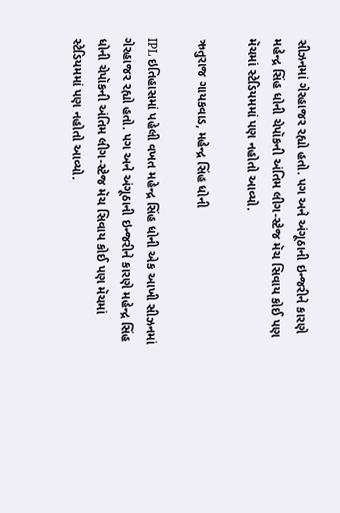સીઝનમાં ગેરહાજર રહ્યો હતો. પગ અને અંગૂઠાની ઇન્જરીને કારણે મહેન્દ્ર સિંહ ધોની ચેપૉકની અંતિમ લીગ-સ્ટેજ મૅચ સિવાય કોઈ પણ મૅચમાં સ્ટેડિયમમાં પણ નહોતો આવ્યો.

ઋતુરાજ ગાયકવાડ, મહેન્દ્ર સિંહ ધોની

IPL ઇતિહાસમાં પહેલી વખત મહેન્દ્ર સિંહ ધોની એક આખી સીઝનમાં ગેરહાજર રહ્યો હતો. પગ અને અંગૂઠાની ઇન્જરીને કારણે મહેન્દ્ર સિંહ ધોની ચેપૉકની અંતિમ લીગ-સ્ટેજ મૅચ સિવાય કોઈ પણ મૅચમાં સ્ટેડિયમમાં પણ નહોતો આવ્યો.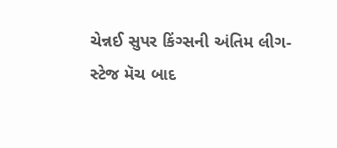ચેન્નઈ સુપર કિંગ્સની અંતિમ લીગ-સ્ટેજ મૅચ બાદ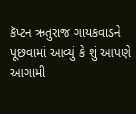કૅપ્ટન ઋતુરાજ ગાયકવાડને પૂછવામાં આવ્યું કે શું આપણે આગામી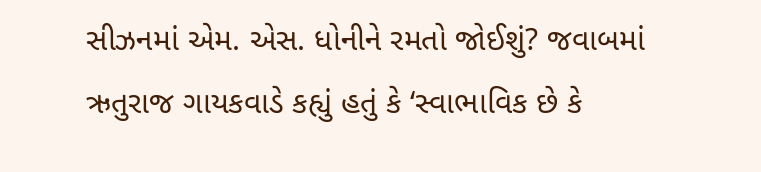સીઝનમાં એમ. એસ. ધોનીને રમતો જોઈશું? જવાબમાં ઋતુરાજ ગાયકવાડે કહ્યું હતું કે ‘સ્વાભાવિક છે કે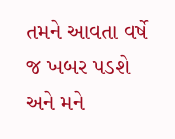તમને આવતા વર્ષે જ ખબર પડશે અને મને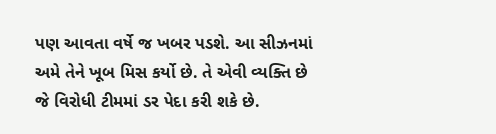પણ આવતા વર્ષે જ ખબર પડશે. આ સીઝનમાં અમે તેને ખૂબ મિસ કર્યો છે. તે એવી વ્યક્તિ છે જે વિરોધી ટીમમાં ડર પેદા કરી શકે છે.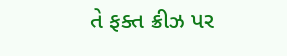તે ફક્ત ક્રીઝ પર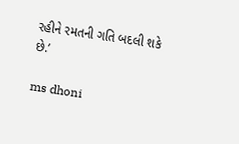રહીને રમતની ગતિ બદલી શકે છે.’

ms dhoni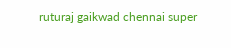ruturaj gaikwad chennai super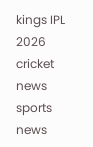kings IPL 2026 cricket news sports news